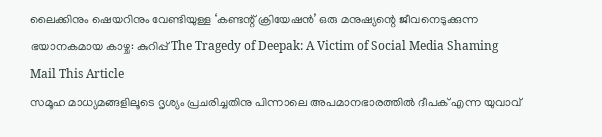ലൈക്കിനും ഷെയറിനും വേണ്ടിയുള്ള ‘കണ്ടന്റ് ക്രിയേഷൻ’ ഒരു മനുഷ്യന്റെ ജീവനെടുക്കുന്ന ഭയാനകമായ കാഴ്ച: കുറിപ്പ് The Tragedy of Deepak: A Victim of Social Media Shaming
Mail This Article
സമൂഹ മാധ്യമങ്ങളിലൂടെ ദൃശ്യം പ്രചരിച്ചതിനു പിന്നാലെ അപമാനഭാരത്തിൽ ദീപക് എന്ന യുവാവ്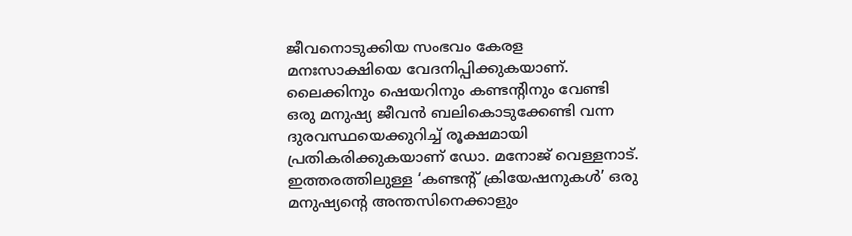ജീവനൊടുക്കിയ സംഭവം കേരള മനഃസാക്ഷിയെ വേദനിപ്പിക്കുകയാണ്. ലൈക്കിനും ഷെയറിനും കണ്ടന്റിനും വേണ്ടി ഒരു മനുഷ്യ ജീവൻ ബലികൊടുക്കേണ്ടി വന്ന ദുരവസ്ഥയെക്കുറിച്ച് രൂക്ഷമായി പ്രതികരിക്കുകയാണ് ഡോ. മനോജ് വെള്ളനാട്. ഇത്തരത്തിലുള്ള ‘കണ്ടന്റ് ക്രിയേഷനുകൾ’ ഒരു മനുഷ്യന്റെ അന്തസിനെക്കാളും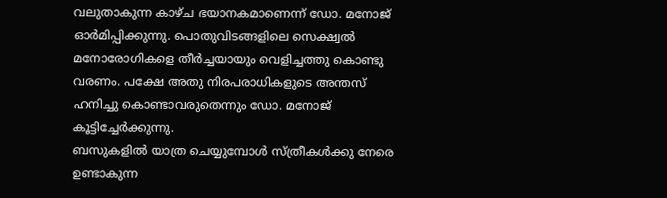വലുതാകുന്ന കാഴ്ച ഭയാനകമാണെന്ന് ഡോ. മനോജ് ഓർമിപ്പിക്കുന്നു. പൊതുവിടങ്ങളിലെ സെക്ഷ്വൽ മനോരോഗികളെ തീർച്ചയായും വെളിച്ചത്തു കൊണ്ടു വരണം. പക്ഷേ അതു നിരപരാധികളുടെ അന്തസ് ഹനിച്ചു കൊണ്ടാവരുതെന്നും ഡോ. മനോജ് കൂട്ടിച്ചേർക്കുന്നു.
ബസുകളിൽ യാത്ര ചെയ്യുമ്പോൾ സ്ത്രീകൾക്കു നേരെ ഉണ്ടാകുന്ന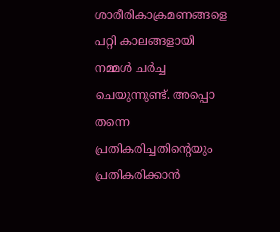ശാരീരികാക്രമണങ്ങളെ പറ്റി കാലങ്ങളായി നമ്മൾ ചർച്ച ചെയുന്നുണ്ട്. അപ്പൊ തന്നെ പ്രതികരിച്ചതിൻ്റെയും പ്രതികരിക്കാൻ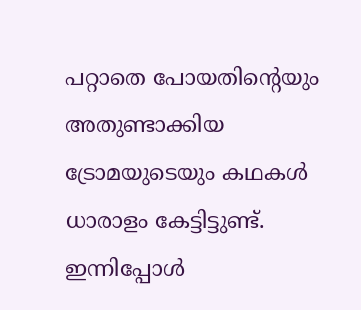പറ്റാതെ പോയതിൻ്റെയും അതുണ്ടാക്കിയ ട്രോമയുടെയും കഥകൾ ധാരാളം കേട്ടിട്ടുണ്ട്. ഇന്നിപ്പോൾ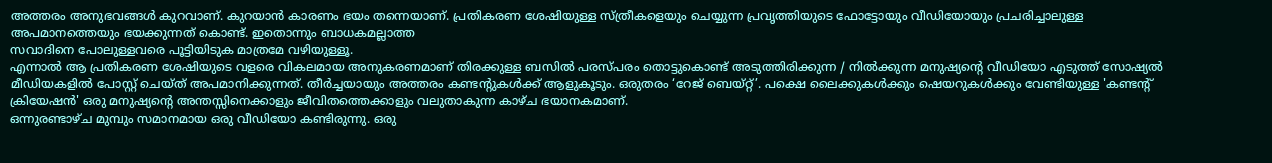അത്തരം അനുഭവങ്ങൾ കുറവാണ്. കുറയാൻ കാരണം ഭയം തന്നെയാണ്. പ്രതികരണ ശേഷിയുള്ള സ്ത്രീകളെയും ചെയ്യുന്ന പ്രവൃത്തിയുടെ ഫോട്ടോയും വീഡിയോയും പ്രചരിച്ചാലുള്ള അപമാനത്തെയും ഭയക്കുന്നത് കൊണ്ട്. ഇതൊന്നും ബാധകമല്ലാത്ത
സവാദിനെ പോലുള്ളവരെ പൂട്ടിയിടുക മാത്രമേ വഴിയുള്ളൂ.
എന്നാൽ ആ പ്രതികരണ ശേഷിയുടെ വളരെ വികലമായ അനുകരണമാണ് തിരക്കുള്ള ബസിൽ പരസ്പരം തൊട്ടുകൊണ്ട് അടുത്തിരിക്കുന്ന / നിൽക്കുന്ന മനുഷ്യൻ്റെ വീഡിയോ എടുത്ത് സോഷ്യൽ മീഡിയകളിൽ പോസ്റ്റ് ചെയ്ത് അപമാനിക്കുന്നത്. തീർച്ചയായും അത്തരം കണ്ടൻ്റുകൾക്ക് ആളുകൂടും. ഒരുതരം ‘റേജ് ബെയ്റ്റ്’. പക്ഷെ ലൈക്കുകൾക്കും ഷെയറുകൾക്കും വേണ്ടിയുള്ള 'കണ്ടന്റ് ക്രിയേഷൻ' ഒരു മനുഷ്യന്റെ അന്തസ്സിനെക്കാളും ജീവിതത്തെക്കാളും വലുതാകുന്ന കാഴ്ച ഭയാനകമാണ്.
ഒന്നുരണ്ടാഴ്ച മുമ്പും സമാനമായ ഒരു വീഡിയോ കണ്ടിരുന്നു. ഒരു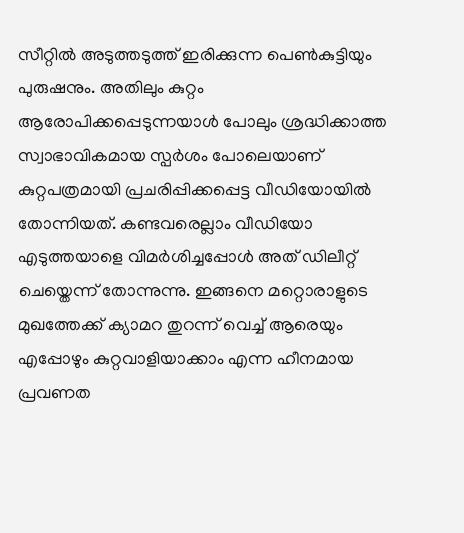സീറ്റിൽ അടുത്തടുത്ത് ഇരിക്കുന്ന പെൺകുട്ടിയും പുരുഷനും. അതിലും കുറ്റം ആരോപിക്കപ്പെടുന്നയാൾ പോലും ശ്രദ്ധിക്കാത്ത സ്വാഭാവികമായ സ്പർശം പോലെയാണ് കുറ്റപത്രമായി പ്രചരിപ്പിക്കപ്പെട്ട വീഡിയോയിൽ തോന്നിയത്. കണ്ടവരെല്ലാം വീഡിയോ എടുത്തയാളെ വിമർശിച്ചപ്പോൾ അത് ഡിലീറ്റ് ചെയ്തെന്ന് തോന്നുന്നു. ഇങ്ങനെ മറ്റൊരാളുടെ മുഖത്തേക്ക് ക്യാമറ തുറന്ന് വെച്ച് ആരെയും എപ്പോഴും കുറ്റവാളിയാക്കാം എന്ന ഹീനമായ പ്രവണത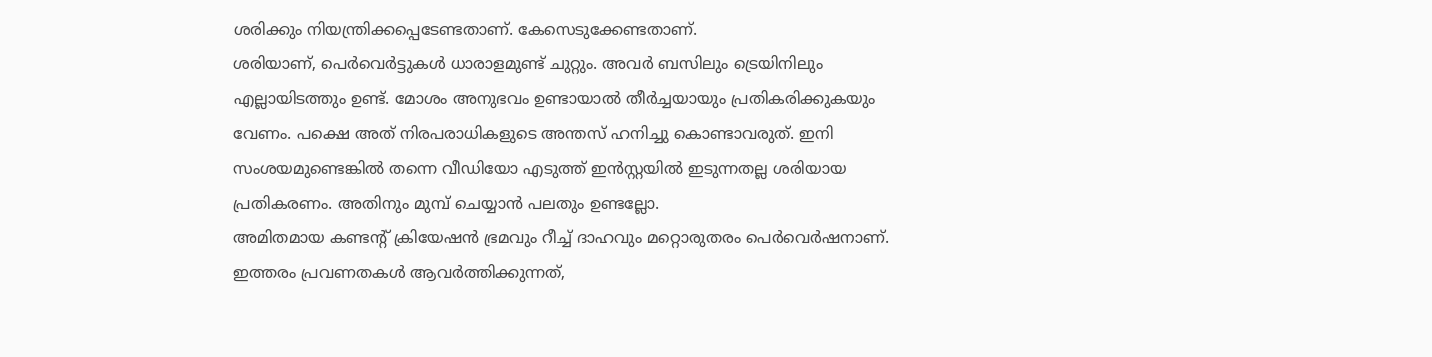ശരിക്കും നിയന്ത്രിക്കപ്പെടേണ്ടതാണ്. കേസെടുക്കേണ്ടതാണ്.
ശരിയാണ്, പെർവെർട്ടുകൾ ധാരാളമുണ്ട് ചുറ്റും. അവർ ബസിലും ട്രെയിനിലും എല്ലായിടത്തും ഉണ്ട്. മോശം അനുഭവം ഉണ്ടായാൽ തീർച്ചയായും പ്രതികരിക്കുകയും വേണം. പക്ഷെ അത് നിരപരാധികളുടെ അന്തസ് ഹനിച്ചു കൊണ്ടാവരുത്. ഇനി സംശയമുണ്ടെങ്കിൽ തന്നെ വീഡിയോ എടുത്ത് ഇൻസ്റ്റയിൽ ഇടുന്നതല്ല ശരിയായ പ്രതികരണം. അതിനും മുമ്പ് ചെയ്യാൻ പലതും ഉണ്ടല്ലോ.
അമിതമായ കണ്ടൻ്റ് ക്രിയേഷൻ ഭ്രമവും റീച്ച് ദാഹവും മറ്റൊരുതരം പെർവെർഷനാണ്. ഇത്തരം പ്രവണതകൾ ആവർത്തിക്കുന്നത്,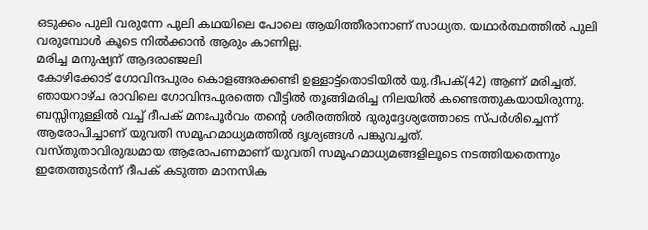ഒടുക്കം പുലി വരുന്നേ പുലി കഥയിലെ പോലെ ആയിത്തീരാനാണ് സാധ്യത. യഥാർത്ഥത്തിൽ പുലി വരുമ്പോൾ കൂടെ നിൽക്കാൻ ആരും കാണില്ല.
മരിച്ച മനുഷ്യന് ആദരാഞ്ജലി
കോഴിക്കോട് ഗോവിന്ദപുരം കൊളങ്ങരക്കണ്ടി ഉള്ളാട്ട്തൊടിയിൽ യു.ദീപക്(42) ആണ് മരിച്ചത്. ഞായറാഴ്ച രാവിലെ ഗോവിന്ദപുരത്തെ വീട്ടിൽ തൂങ്ങിമരിച്ച നിലയിൽ കണ്ടെത്തുകയായിരുന്നു. ബസ്സിനുള്ളിൽ വച്ച് ദീപക് മനഃപൂർവം തന്റെ ശരീരത്തിൽ ദുരുദ്ദേശ്യത്തോടെ സ്പർശിച്ചെന്ന് ആരോപിച്ചാണ് യുവതി സമൂഹമാധ്യമത്തിൽ ദൃശ്യങ്ങൾ പങ്കുവച്ചത്.
വസ്തുതാവിരുദ്ധമായ ആരോപണമാണ് യുവതി സമൂഹമാധ്യമങ്ങളിലൂടെ നടത്തിയതെന്നും ഇതേത്തുടർന്ന് ദീപക് കടുത്ത മാനസിക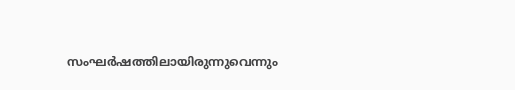സംഘർഷത്തിലായിരുന്നുവെന്നും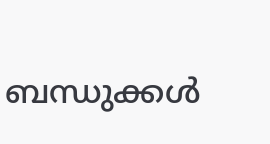ബന്ധുക്കൾ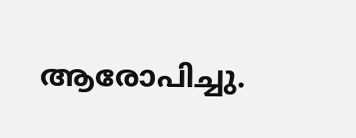ആരോപിച്ചു.